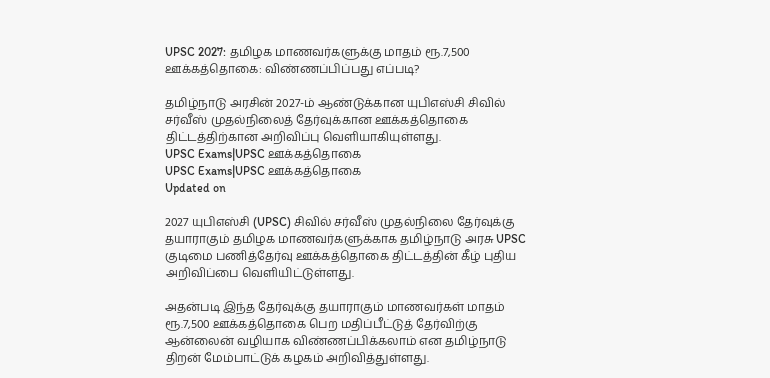UPSC 2027: தமிழக மாணவர்களுக்கு மாதம் ரூ.7,500 ஊக்கத்தொகை: விண்ணப்பிப்பது எப்படி?

தமிழ்நாடு அரசின் 2027-ம் ஆண்டுக்கான யுபிஎஸ்சி சிவில் சர்வீஸ் முதல்நிலைத் தேர்வுக்கான ஊக்கத்தொகை திட்டத்திற்கான அறிவிப்பு வெளியாகியுள்ளது.
UPSC Exams|UPSC ஊக்கத்தொகை
UPSC Exams|UPSC ஊக்கத்தொகை
Updated on

2027 யுபிஎஸ்சி (UPSC) சிவில் சர்வீஸ் முதல்நிலை தேர்வுக்கு தயாராகும் தமிழக மாணவர்களுக்காக தமிழ்நாடு அரசு UPSC குடிமை பணித்தேர்வு ஊக்கத்தொகை திட்டத்தின் கீழ் புதிய அறிவிப்பை வெளியிட்டுள்ளது.

அதன்படி இந்த தேர்வுக்கு தயாராகும் மாணவர்கள் மாதம் ரூ.7,500 ஊக்கத்தொகை பெற மதிப்பீட்டுத் தேர்விற்கு ஆன்லைன் வழியாக விண்ணப்பிக்கலாம் என தமிழ்நாடு திறன் மேம்பாட்டுக் கழகம் அறிவித்துள்ளது.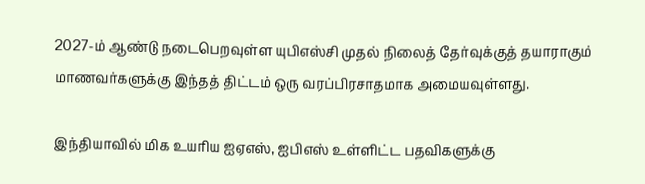2027-ம் ஆண்டு நடைபெறவுள்ள யுபிஎஸ்சி முதல் நிலைத் தேர்வுக்குத் தயாராகும் மாணவர்களுக்கு இந்தத் திட்டம் ஒரு வரப்பிரசாதமாக அமையவுள்ளது.

இந்தியாவில் மிக உயரிய ஐஏஎஸ், ஐபிஎஸ் உள்ளிட்ட பதவிகளுக்கு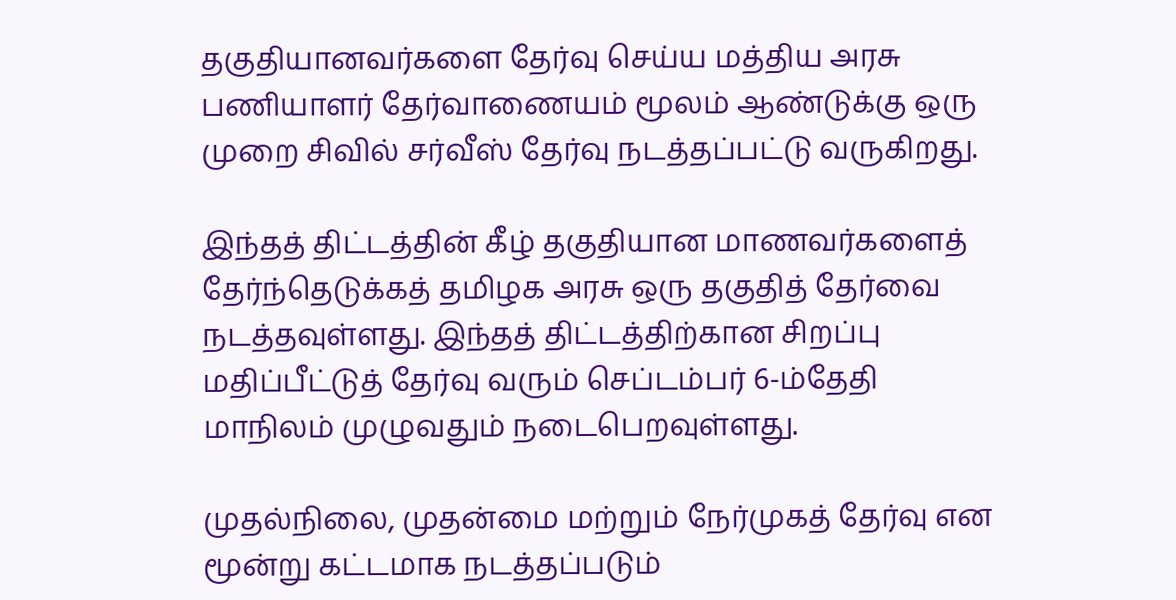தகுதியானவர்களை தேர்வு செய்ய மத்திய அரசு பணியாளர் தேர்வாணையம் மூலம் ஆண்டுக்கு ஒரு முறை சிவில் சர்வீஸ் தேர்வு நடத்தப்பட்டு வருகிறது.

இந்தத் திட்டத்தின் கீழ் தகுதியான மாணவர்களைத் தேர்ந்தெடுக்கத் தமிழக அரசு ஒரு தகுதித் தேர்வை நடத்தவுள்ளது. இந்தத் திட்டத்திற்கான சிறப்பு மதிப்பீட்டுத் தேர்வு வரும் செப்டம்பர் 6-ம்தேதி மாநிலம் முழுவதும் நடைபெறவுள்ளது.

முதல்நிலை, முதன்மை மற்றும் நேர்முகத் தேர்வு என மூன்று கட்டமாக நடத்தப்படும்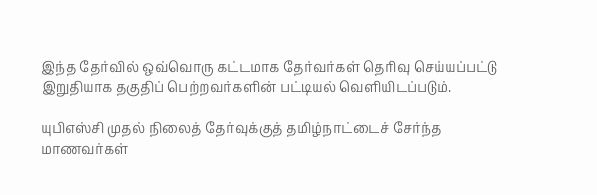இந்த தேர்வில் ஒவ்வொரு கட்டமாக தேர்வர்கள் தெரிவு செய்யப்பட்டு இறுதியாக தகுதிப் பெற்றவர்களின் பட்டியல் வெளியிடப்படும்.

யுபிஎஸ்சி முதல் நிலைத் தேர்வுக்குத் தமிழ்நாட்டைச் சேர்ந்த மாணவர்கள்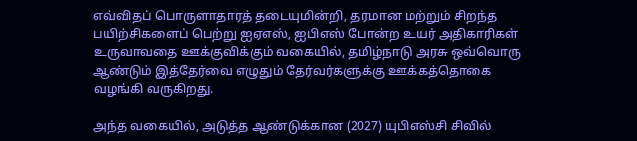எவ்விதப் பொருளாதாரத் தடையுமின்றி, தரமான மற்றும் சிறந்த பயிற்சிகளைப் பெற்று ஐஏஎஸ், ஐபிஎஸ் போன்ற உயர் அதிகாரிகள் உருவாவதை ஊக்குவிக்கும் வகையில், தமிழ்நாடு அரசு ஒவ்வொரு ஆண்டும் இத்தேர்வை எழுதும் தேர்வர்களுக்கு ஊக்கத்தொகை வழங்கி வருகிறது.

அந்த வகையில், அடுத்த ஆண்டுக்கான (2027) யுபிஎஸ்சி சிவில்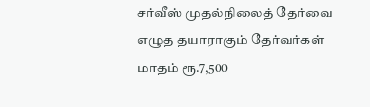சர்வீஸ் முதல்நிலைத் தேர்வை எழுத தயாராகும் தேர்வர்கள் மாதம் ரூ.7,500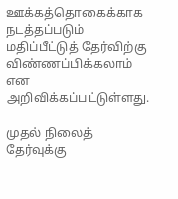ஊக்கத்தொகைக்காக நடத்தப்படும் மதிப்பீட்டுத் தேர்விற்கு விண்ணப்பிக்கலாம் என அறிவிக்கப்பட்டுள்ளது.

முதல் நிலைத் தேர்வுக்கு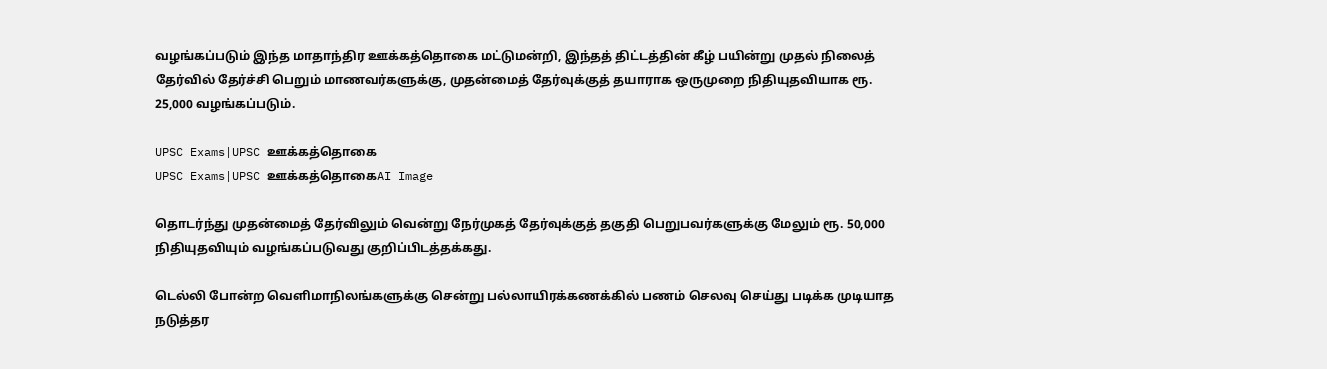வழங்கப்படும் இந்த மாதாந்திர ஊக்கத்தொகை மட்டுமன்றி, இந்தத் திட்டத்தின் கீழ் பயின்று முதல் நிலைத் தேர்வில் தேர்ச்சி பெறும் மாணவர்களுக்கு, முதன்மைத் தேர்வுக்குத் தயாராக ஒருமுறை நிதியுதவியாக ரூ. 25,000 வழங்கப்படும்.

UPSC Exams|UPSC ஊக்கத்தொகை
UPSC Exams|UPSC ஊக்கத்தொகைAI Image

தொடர்ந்து முதன்மைத் தேர்விலும் வென்று நேர்முகத் தேர்வுக்குத் தகுதி பெறுபவர்களுக்கு மேலும் ரூ. 50,000 நிதியுதவியும் வழங்கப்படுவது குறிப்பிடத்தக்கது.

டெல்லி போன்ற வெளிமாநிலங்களுக்கு சென்று பல்லாயிரக்கணக்கில் பணம் செலவு செய்து படிக்க முடியாத நடுத்தர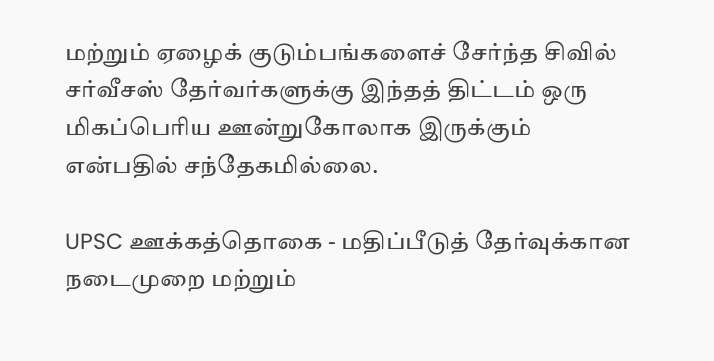மற்றும் ஏழைக் குடும்பங்களைச் சேர்ந்த சிவில் சர்வீசஸ் தேர்வர்களுக்கு இந்தத் திட்டம் ஒரு மிகப்பெரிய ஊன்றுகோலாக இருக்கும் என்பதில் சந்தேகமில்லை.

UPSC ஊக்கத்தொகை - மதிப்பீடுத் தேர்வுக்கான நடைமுறை மற்றும்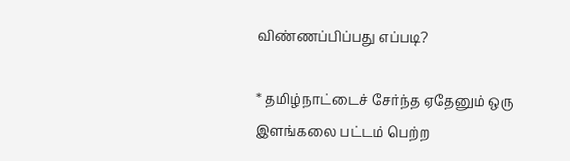விண்ணப்பிப்பது எப்படி?

* தமிழ்நாட்டைச் சேர்ந்த ஏதேனும் ஒரு இளங்கலை பட்டம் பெற்ற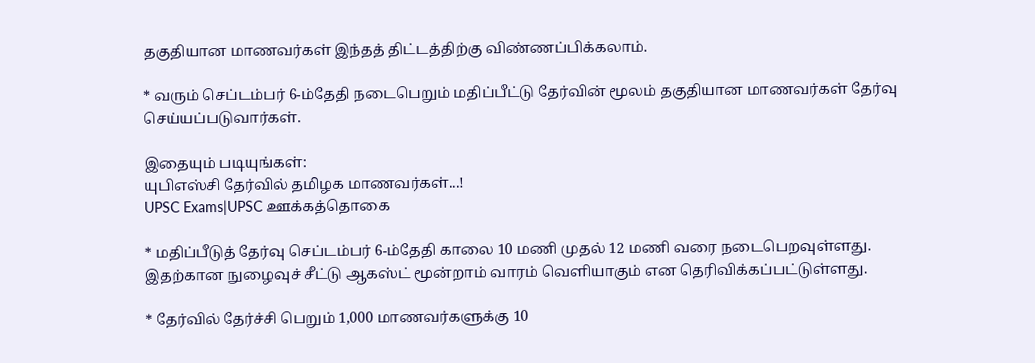தகுதியான மாணவர்கள் இந்தத் திட்டத்திற்கு விண்ணப்பிக்கலாம்.

* வரும் செப்டம்பர் 6-ம்தேதி நடைபெறும் மதிப்பீட்டு தேர்வின் மூலம் தகுதியான மாணவர்கள் தேர்வு செய்யப்படுவார்கள்.

இதையும் படியுங்கள்:
யுபிஎஸ்சி தேர்வில் தமிழக மாணவர்கள்...!
UPSC Exams|UPSC ஊக்கத்தொகை

* மதிப்பீடுத் தேர்வு செப்டம்பர் 6-ம்தேதி காலை 10 மணி முதல் 12 மணி வரை நடைபெறவுள்ளது. இதற்கான நுழைவுச் சீட்டு ஆகஸ்ட் மூன்றாம் வாரம் வெளியாகும் என தெரிவிக்கப்பட்டுள்ளது.

* தேர்வில் தேர்ச்சி பெறும் 1,000 மாணவர்களுக்கு 10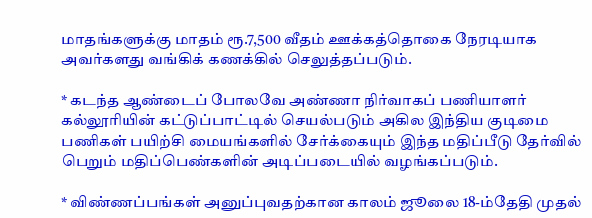மாதங்களுக்கு மாதம் ரூ.7,500 வீதம் ஊக்கத்தொகை நேரடியாக அவர்களது வங்கிக் கணக்கில் செலுத்தப்படும்.

* கடந்த ஆண்டைப் போலவே அண்ணா நிர்வாகப் பணியாளர் கல்லூரியின் கட்டுப்பாட்டில் செயல்படும் அகில இந்திய குடிமை பணிகள் பயிற்சி மையங்களில் சேர்க்கையும் இந்த மதிப்பீடு தேர்வில் பெறும் மதிப்பெண்களின் அடிப்படையில் வழங்கப்படும்.

* விண்ணப்பங்கள் அனுப்புவதற்கான காலம் ஜூலை 18-ம்தேதி முதல்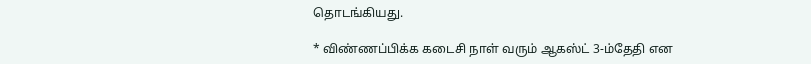தொடங்கியது.

* விண்ணப்பிக்க கடைசி நாள் வரும் ஆகஸ்ட் 3-ம்தேதி என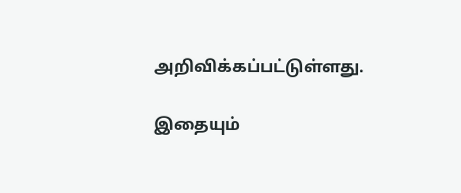அறிவிக்கப்பட்டுள்ளது.

இதையும்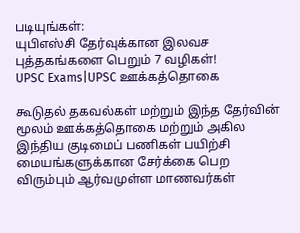படியுங்கள்:
யுபிஎஸ்சி தேர்வுக்கான இலவச புத்தகங்களை பெறும் 7 வழிகள்!
UPSC Exams|UPSC ஊக்கத்தொகை

கூடுதல் தகவல்கள் மற்றும் இந்த தேர்வின் மூலம் ஊக்கத்தொகை மற்றும் அகில இந்திய குடிமைப் பணிகள் பயிற்சி மையங்களுக்கான சேர்க்கை பெற விரும்பும் ஆர்வமுள்ள மாணவர்கள்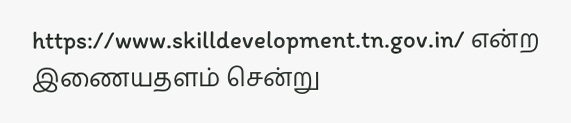https://www.skilldevelopment.tn.gov.in/ என்ற இணையதளம் சென்று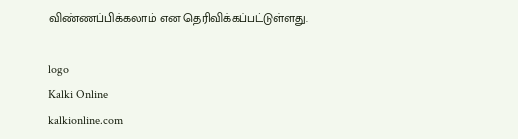விண்ணப்பிக்கலாம் என தெரிவிக்கப்பட்டுள்ளது.

logo
Kalki Online
kalkionline.com